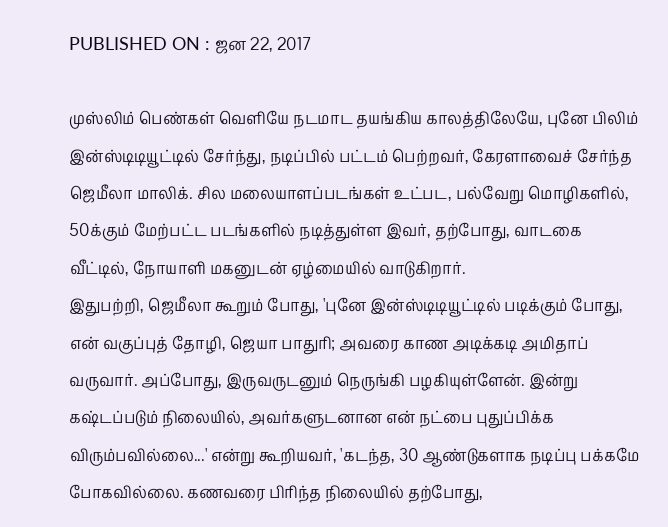PUBLISHED ON : ஜன 22, 2017

முஸ்லிம் பெண்கள் வெளியே நடமாட தயங்கிய காலத்திலேயே, புனே பிலிம் இன்ஸ்டிடியூட்டில் சேர்ந்து, நடிப்பில் பட்டம் பெற்றவர், கேரளாவைச் சேர்ந்த ஜெமீலா மாலிக். சில மலையாளப்படங்கள் உட்பட, பல்வேறு மொழிகளில், 50க்கும் மேற்பட்ட படங்களில் நடித்துள்ள இவர், தற்போது, வாடகை வீட்டில், நோயாளி மகனுடன் ஏழ்மையில் வாடுகிறார்.
இதுபற்றி, ஜெமீலா கூறும் போது, 'புனே இன்ஸ்டிடியூட்டில் படிக்கும் போது, என் வகுப்புத் தோழி, ஜெயா பாதுரி; அவரை காண அடிக்கடி அமிதாப் வருவார். அப்போது, இருவருடனும் நெருங்கி பழகியுள்ளேன். இன்று கஷ்டப்படும் நிலையில், அவர்களுடனான என் நட்பை புதுப்பிக்க விரும்பவில்லை...' என்று கூறியவர், 'கடந்த, 30 ஆண்டுகளாக நடிப்பு பக்கமே போகவில்லை. கணவரை பிரிந்த நிலையில் தற்போது,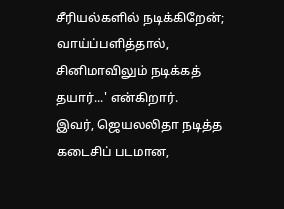சீரியல்களில் நடிக்கிறேன்; வாய்ப்பளித்தால், சினிமாவிலும் நடிக்கத் தயார்...' என்கிறார்.
இவர், ஜெயலலிதா நடித்த கடைசிப் படமான,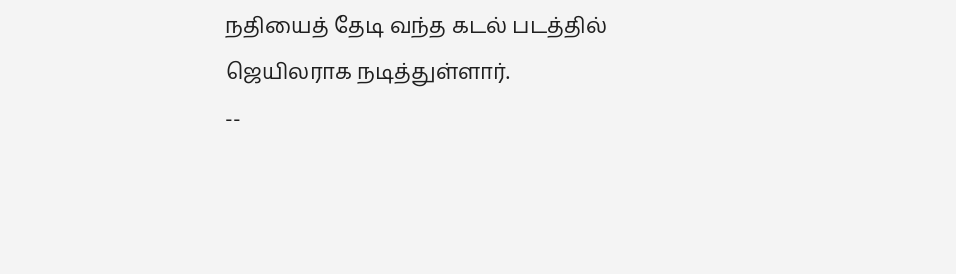நதியைத் தேடி வந்த கடல் படத்தில் ஜெயிலராக நடித்துள்ளார்.
--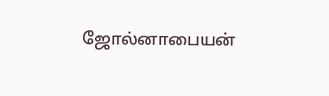ஜோல்னாபையன்